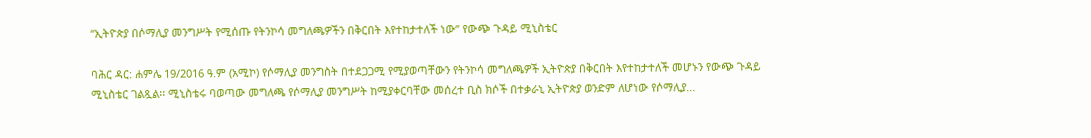“ኢትዮጵያ በሶማሊያ መንግሥት የሚሰጡ የትንኮሳ መግለጫዎችን በቅርበት እየተከታተለች ነው” የውጭ ጉዳይ ሚኒስቴር

ባሕር ዳር: ሐምሌ 19/2016 ዓ.ም (አሚኮ) የሶማሊያ መንግስት በተደጋጋሚ የሚያወጣቸውን የትንኮሳ መግለጫዎች ኢትዮጵያ በቅርበት እየተከታተለች መሆኑን የውጭ ጉዳይ ሚኒስቴር ገልጿል፡፡ ሚኒስቴሩ ባወጣው መግለጫ የሶማሊያ መንግሥት ከሚያቀርባቸው መሰረተ ቢስ ክሶች በተቃራኒ ኢትዮጵያ ወንድም ለሆነው የሶማሊያ...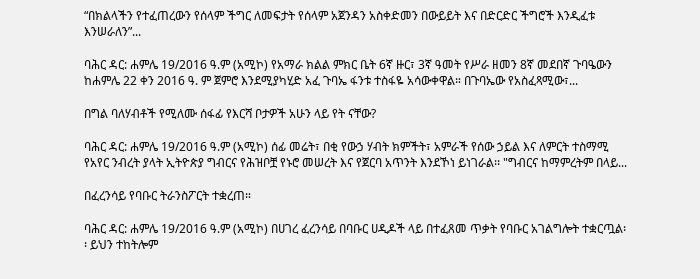“በክልላችን የተፈጠረውን የሰላም ችግር ለመፍታት የሰላም አጀንዳን አስቀድመን በውይይት እና በድርድር ችግሮች እንዲፈቱ እንሠራለን”...

ባሕር ዳር: ሐምሌ 19/2016 ዓ.ም (አሚኮ) የአማራ ክልል ምክር ቤት 6ኛ ዙር፣ 3ኛ ዓመት የሥራ ዘመን 8ኛ መደበኛ ጉባዔውን ከሐምሌ 22 ቀን 2016 ዓ. ም ጀምሮ እንደሚያካሂድ አፈ ጉባኤ ፋንቱ ተስፋዬ አሳውቀዋል። በጉባኤው የአስፈጻሚው፣...

በግል ባለሃብቶች የሚለሙ ሰፋፊ የእርሻ ቦታዎች አሁን ላይ የት ናቸው?

ባሕር ዳር: ሐምሌ 19/2016 ዓ.ም (አሚኮ) ሰፊ መሬት፣ በቂ የውኃ ሃብት ክምችት፣ አምራች የሰው ኃይል እና ለምርት ተስማሚ የአየር ንብረት ያላት ኢትዮጵያ ግብርና የሕዝቦቿ የኑሮ መሠረት እና የጀርባ አጥንት እንደኾነ ይነገራል፡፡ "ግብርና ከማምረትም በላይ...

በፈረንሳይ የባቡር ትራንስፖርት ተቋረጠ።

ባሕር ዳር: ሐምሌ 19/2016 ዓ.ም (አሚኮ) በሀገረ ፈረንሳይ በባቡር ሀዲዶች ላይ በተፈጸመ ጥቃት የባቡር አገልግሎት ተቋርጧል፡፡ ይህን ተከትሎም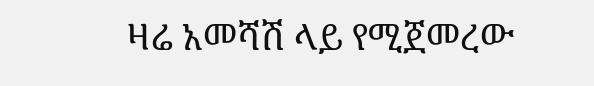ዛሬ አመሻሽ ላይ የሚጀመረው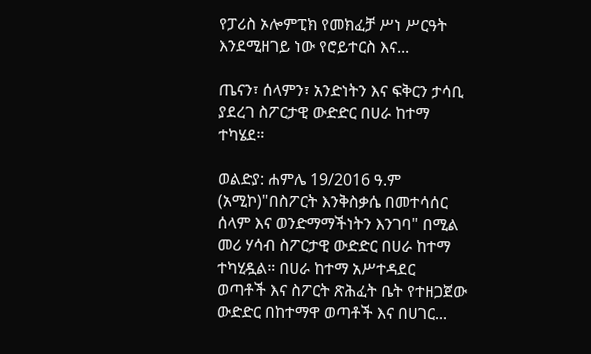የፓሪስ ኦሎምፒክ የመክፈቻ ሥነ ሥርዓት እንደሚዘገይ ነው የሮይተርስ እና...

ጤናን፣ ሰላምን፣ አንድነትን እና ፍቅርን ታሳቢ ያደረገ ስፖርታዊ ውድድር በሀራ ከተማ ተካሄደ።

ወልድያ: ሐምሌ 19/2016 ዓ.ም (አሚኮ)"በስፖርት እንቅስቃሴ በመተሳሰር ሰላም እና ወንድማማችነትን እንገባ" በሚል መሪ ሃሳብ ስፖርታዊ ውድድር በሀራ ከተማ ተካሂዷል። በሀራ ከተማ አሥተዳደር ወጣቶች እና ስፖርት ጽሕፈት ቤት የተዘጋጀው ውድድር በከተማዋ ወጣቶች እና በሀገር...